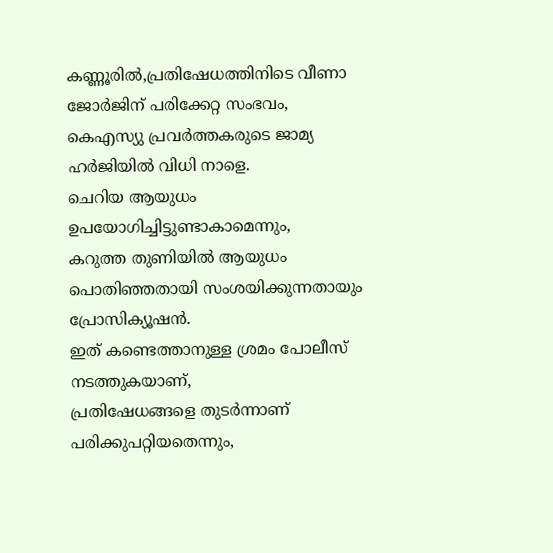കണ്ണൂരിൽ,പ്രതിഷേധത്തിനിടെ വീണാ ജോർജിന് പരിക്കേറ്റ സംഭവം,
കെഎസ്യു പ്രവർത്തകരുടെ ജാമ്യ ഹർജിയിൽ വിധി നാളെ.
ചെറിയ ആയുധം ഉപയോഗിച്ചിട്ടുണ്ടാകാമെന്നും,
കറുത്ത തുണിയിൽ ആയുധം പൊതിഞ്ഞതായി സംശയിക്കുന്നതായും പ്രോസിക്യൂഷൻ.
ഇത് കണ്ടെത്താനുള്ള ശ്രമം പോലീസ് നടത്തുകയാണ്,
പ്രതിഷേധങ്ങളെ തുടർന്നാണ് പരിക്കുപറ്റിയതെന്നും,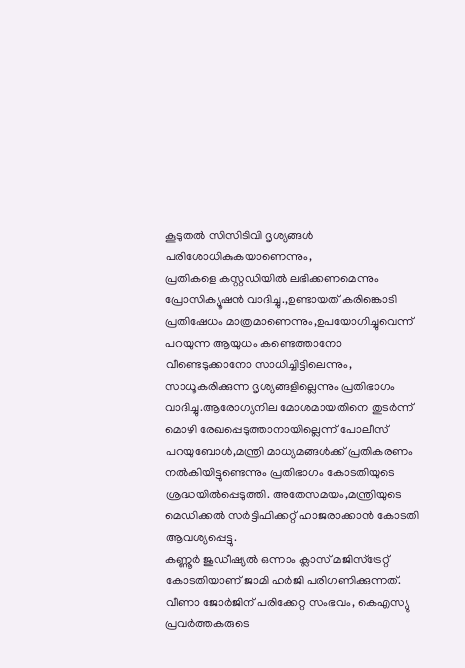കൂടുതൽ സിസിടിവി ദൃശ്യങ്ങൾ പരിശോധികുകയാണെന്നും,
പ്രതികളെ കസ്റ്റഡിയിൽ ലഭിക്കണമെന്നും പ്രോസിക്യൂഷൻ വാദിച്ചു.,ഉണ്ടായത് കരിങ്കൊടി പ്രതിഷേധം മാത്രമാണെന്നും,ഉപയോഗിച്ചുവെന്ന് പറയുന്ന ആയുധം കണ്ടെത്താനോ വീണ്ടെടുക്കാനോ സാധിച്ചിട്ടിലെന്നും, സാധൂകരിക്കുന്ന ദൃശ്യങ്ങളില്ലെന്നും പ്രതിഭാഗം വാദിച്ചു.ആരോഗ്യനില മോശമായതിനെ തുടർന്ന് മൊഴി രേഖപ്പെടുത്താനായില്ലെന്ന് പോലീസ് പറയുബോൾ,മന്ത്രി മാധ്യമങ്ങൾക്ക് പ്രതികരണം നൽകിയിട്ടുണ്ടെന്നും പ്രതിഭാഗം കോടതിയുടെ ശ്രദ്ധയിൽപ്പെടുത്തി. അതേസമയം,മന്ത്രിയുടെ മെഡിക്കൽ സർട്ടിഫിക്കറ്റ് ഹാജരാക്കാൻ കോടതി ആവശ്യപ്പെട്ടു.
കണ്ണൂർ ജുഡീഷ്യൽ ഒന്നാം ക്ലാസ് മജിസ്ട്രേറ്റ് കോടതിയാണ് ജാമി ഹർജി പരിഗണിക്കുന്നത്.
വീണാ ജോർജിന് പരിക്കേറ്റ സംഭവം, കെഎസ്യു പ്രവർത്തകരുടെ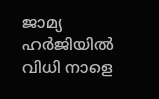ജാമ്യ ഹർജിയിൽ വിധി നാളെ